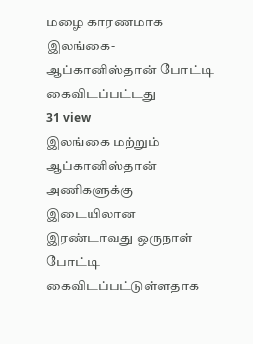மழை காரணமாக இலங்கை-ஆப்கானிஸ்தான் போட்டி கைவிடப்பட்டது
31 view
இலங்கை மற்றும் ஆப்கானிஸ்தான் அணிகளுக்கு இடையிலான இரண்டாவது ஒருநாள் போட்டி கைவிடப்பட்டுள்ளதாக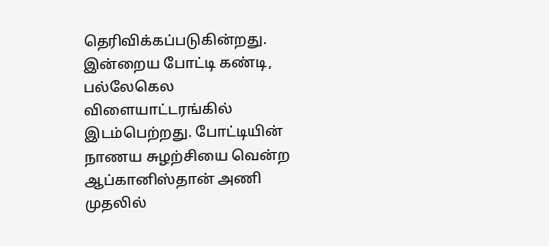தெரிவிக்கப்படுகின்றது. இன்றைய போட்டி கண்டி, பல்லேகெல விளையாட்டரங்கில் இடம்பெற்றது. போட்டியின் நாணய சுழற்சியை வென்ற ஆப்கானிஸ்தான் அணி முதலில்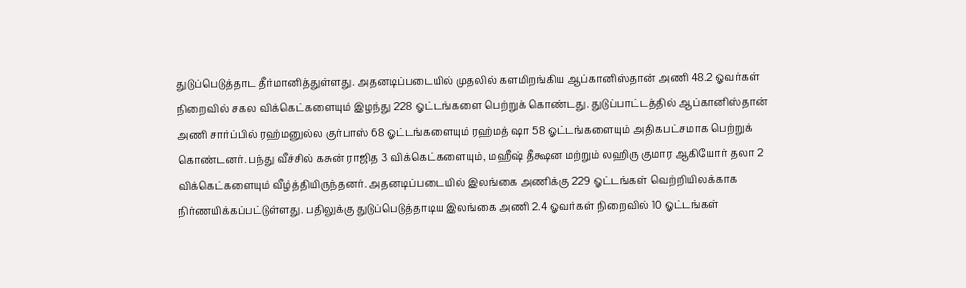துடுப்பெடுத்தாட தீர்மானித்துள்ளது. அதனடிப்படையில் முதலில் களமிறங்கிய ஆப்கானிஸ்தான் அணி 48.2 ஓவர்கள் நிறைவில் சகல விக்கெட்களையும் இழந்து 228 ஓட்டங்களை பெற்றுக் கொண்டது. துடுப்பாட்டத்தில் ஆப்கானிஸ்தான் அணி சார்ப்பில் ரஹ்மனுல்ல குர்பாஸ் 68 ஓட்டங்களையும் ரஹ்மத் ஷா 58 ஓட்டங்களையும் அதிகபட்சமாக பெற்றுக் கொண்டனர். பந்து வீச்சில் கசுன் ராஜித 3 விக்கெட்களையும், மஹீஷ் தீக்ஷன மற்றும் லஹிரு குமார ஆகியோர் தலா 2 விக்கெட்களையும் வீழ்த்தியிருந்தனர். அதனடிப்படையில் இலங்கை அணிக்கு 229 ஓட்டங்கள் வெற்றியிலக்காக நிர்ணயிக்கப்பட்டுள்ளது. பதிலுக்கு துடுப்பெடுத்தாடிய இலங்கை அணி 2.4 ஓவர்கள் நிறைவில் 10 ஓட்டங்கள்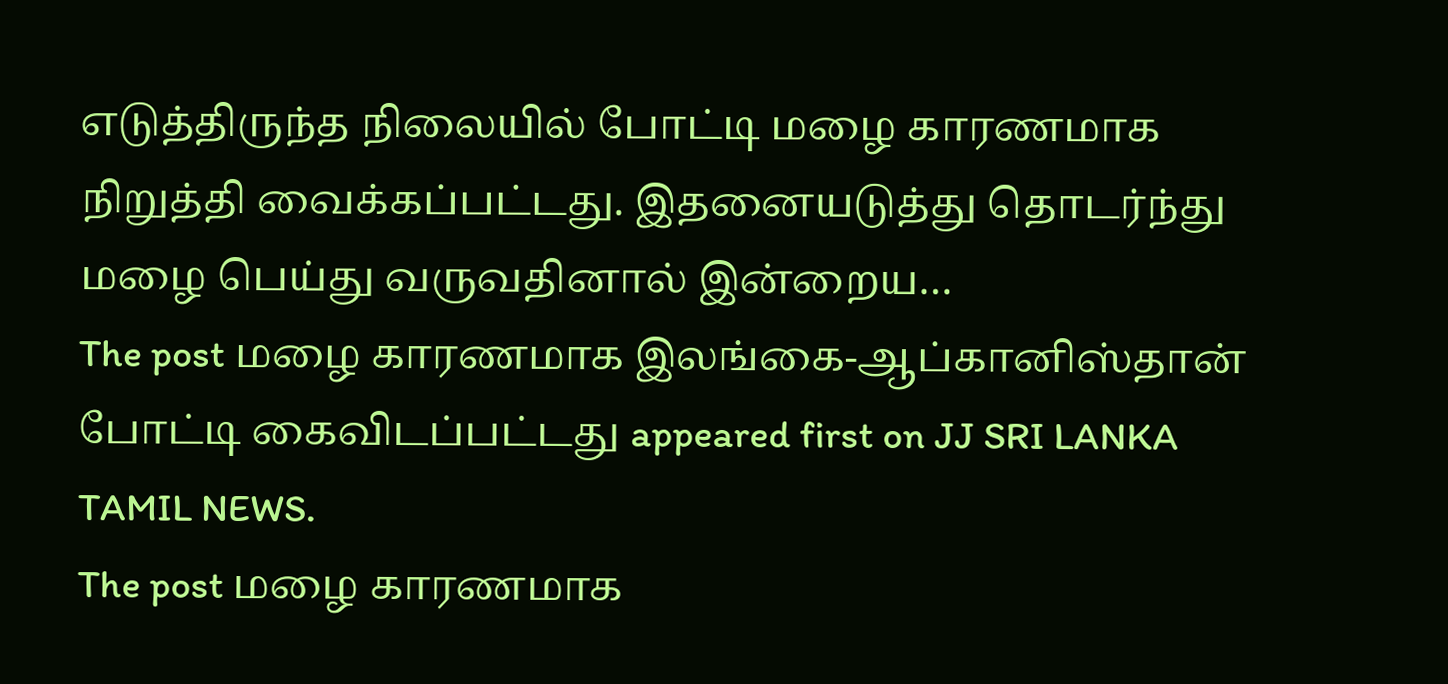எடுத்திருந்த நிலையில் போட்டி மழை காரணமாக நிறுத்தி வைக்கப்பட்டது. இதனையடுத்து தொடர்ந்து மழை பெய்து வருவதினால் இன்றைய…
The post மழை காரணமாக இலங்கை-ஆப்கானிஸ்தான் போட்டி கைவிடப்பட்டது appeared first on JJ SRI LANKA TAMIL NEWS.
The post மழை காரணமாக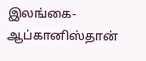இலங்கை-ஆப்கானிஸ்தான்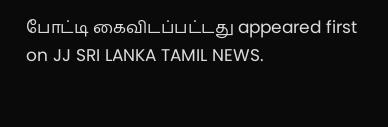போட்டி கைவிடப்பட்டது appeared first on JJ SRI LANKA TAMIL NEWS.